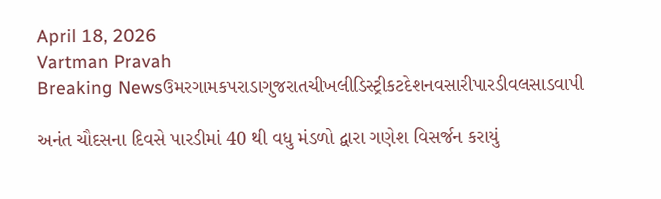April 18, 2026
Vartman Pravah
Breaking Newsઉમરગામકપરાડાગુજરાતચીખલીડિસ્ટ્રીકટદેશનવસારીપારડીવલસાડવાપી

અનંત ચૌદસના દિવસે પારડીમાં 40 થી વધુ મંડળો દ્વારા ગણેશ વિસર્જન કરાયું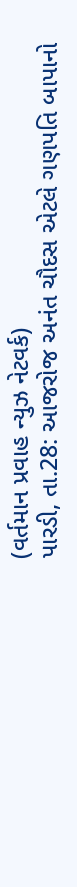(વર્તમાન પ્રવાહ ન્‍યુઝ નેટવર્ક)
પારડી, તા.28: આજરોજ અનંત ચૌદસ એટલે ગણપતિ બાપાનો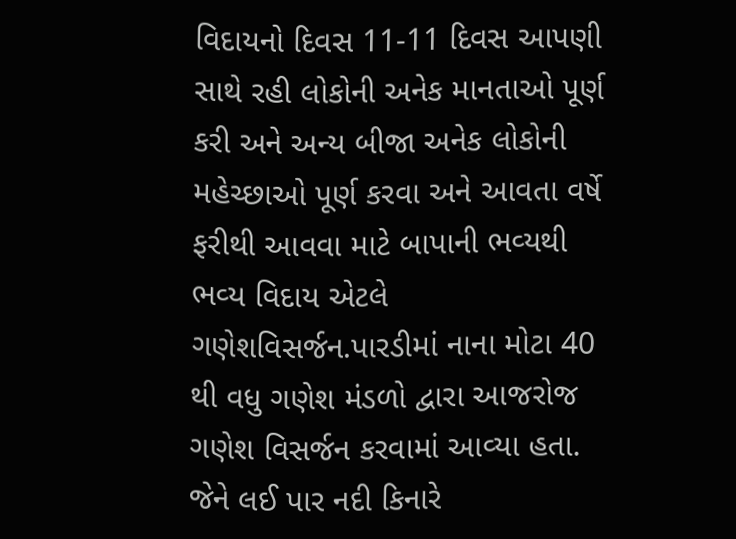વિદાયનો દિવસ 11-11 દિવસ આપણી સાથે રહી લોકોની અનેક માનતાઓ પૂર્ણ કરી અને અન્‍ય બીજા અનેક લોકોની મહેચ્‍છાઓ પૂર્ણ કરવા અને આવતા વર્ષે ફરીથી આવવા માટે બાપાની ભવ્‍યથી ભવ્‍ય વિદાય એટલે ગણેશવિસર્જન.પારડીમાં નાના મોટા 40 થી વધુ ગણેશ મંડળો દ્વારા આજરોજ ગણેશ વિસર્જન કરવામાં આવ્‍યા હતા. જેને લઈ પાર નદી કિનારે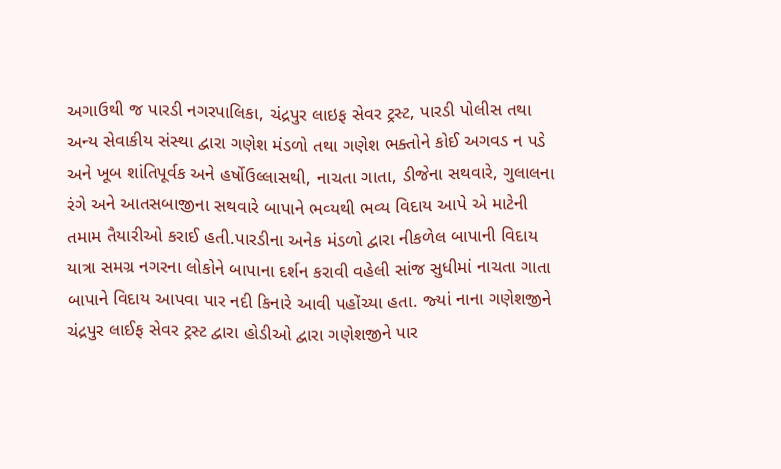અગાઉથી જ પારડી નગરપાલિકા, ચંદ્રપુર લાઇફ સેવર ટ્રસ્‍ટ, પારડી પોલીસ તથા અન્‍ય સેવાકીય સંસ્‍થા દ્વારા ગણેશ મંડળો તથા ગણેશ ભક્‍તોને કોઈ અગવડ ન પડે અને ખૂબ શાંતિપૂર્વક અને હર્ષોઉલ્લાસથી, નાચતા ગાતા, ડીજેના સથવારે, ગુલાલના રંગે અને આતસબાજીના સથવારે બાપાને ભવ્‍યથી ભવ્‍ય વિદાય આપે એ માટેની તમામ તૈયારીઓ કરાઈ હતી.પારડીના અનેક મંડળો દ્વારા નીકળેલ બાપાની વિદાય યાત્રા સમગ્ર નગરના લોકોને બાપાના દર્શન કરાવી વહેલી સાંજ સુધીમાં નાચતા ગાતા બાપાને વિદાય આપવા પાર નદી કિનારે આવી પહોંચ્‍યા હતા. જ્‍યાં નાના ગણેશજીને ચંદ્રપુર લાઈફ સેવર ટ્રસ્‍ટ દ્વારા હોડીઓ દ્વારા ગણેશજીને પાર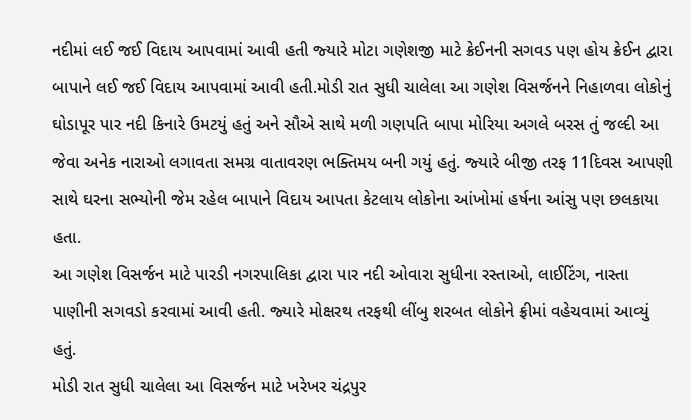નદીમાં લઈ જઈ વિદાય આપવામાં આવી હતી જ્‍યારે મોટા ગણેશજી માટે ક્રેઈનની સગવડ પણ હોય ક્રેઈન દ્વારા બાપાને લઈ જઈ વિદાય આપવામાં આવી હતી.મોડી રાત સુધી ચાલેલા આ ગણેશ વિસર્જનને નિહાળવા લોકોનું ઘોડાપૂર પાર નદી કિનારે ઉમટયું હતું અને સૌએ સાથે મળી ગણપતિ બાપા મોરિયા અગલે બરસ તું જલ્‍દી આ જેવા અનેક નારાઓ લગાવતા સમગ્ર વાતાવરણ ભક્‍તિમય બની ગયું હતું. જ્‍યારે બીજી તરફ 11દિવસ આપણી સાથે ઘરના સભ્‍યોની જેમ રહેલ બાપાને વિદાય આપતા કેટલાય લોકોના આંખોમાં હર્ષના આંસુ પણ છલકાયા હતા.
આ ગણેશ વિસર્જન માટે પારડી નગરપાલિકા દ્વારા પાર નદી ઓવારા સુધીના રસ્‍તાઓ, લાઈટિંગ, નાસ્‍તા પાણીની સગવડો કરવામાં આવી હતી. જ્‍યારે મોક્ષરથ તરફથી લીંબુ શરબત લોકોને ફ્રીમાં વહેચવામાં આવ્‍યું હતું.
મોડી રાત સુધી ચાલેલા આ વિસર્જન માટે ખરેખર ચંદ્રપુર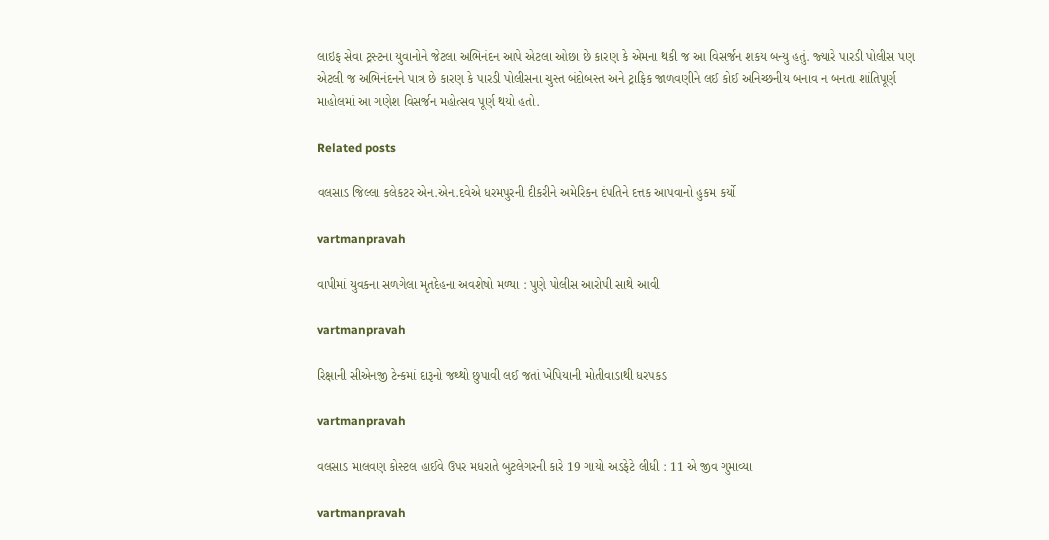લાઇફ સેવા ટ્રસ્‍ટના યુવાનોને જેટલા અભિનંદન આપે એટલા ઓછા છે કારણ કે એમના થકી જ આ વિસર્જન શકય બન્‍યુ હતું. જ્‍યારે પારડી પોલીસ પણ એટલી જ અભિનંદનને પાત્ર છે કારણ કે પારડી પોલીસના ચુસ્‍ત બંદોબસ્‍ત અને ટ્રાફિક જાળવણીને લઈ કોઈ અનિચ્‍છનીય બનાવ ન બનતા શાંતિપૂર્ણ માહોલમાં આ ગણેશ વિસર્જન મહોત્‍સવ પૂર્ણ થયો હતો.

Related posts

વલસાડ જિલ્લા કલેકટર એન.એન.દવેએ ધરમપુરની દીકરીને અમેરિકન દંપતિને દત્તક આપવાનો હુકમ કર્યો

vartmanpravah

વાપીમાં યુવકના સળગેલા મૃતદેહના અવશેષો મળ્‍યા : પુણે પોલીસ આરોપી સાથે આવી

vartmanpravah

રિક્ષાની સીએનજી ટેન્‍કમાં દારૂનો જથ્‍થો છુપાવી લઈ જતાં ખેપિયાની મોતીવાડાથી ધરપકડ

vartmanpravah

વલસાડ માલવણ કોસ્‍ટલ હાઈવે ઉપર મધરાતે બુટલેગરની કારે 19 ગાયો અડફેટે લીધી : 11 એ જીવ ગુમાવ્‍યા

vartmanpravah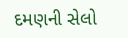દમણની સેલો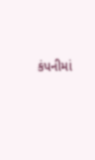કંપનીમાં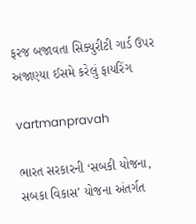ફરજ બજાવતા સિક્‍યુરીટી ગાર્ડ ઉપર અજાણ્‍યા ઈસમે કરેલું ફાયરિંગ

vartmanpravah

ભારત સરકારની ‘સબકી યોજના, સબકા વિકાસ’ યોજના અંતર્ગત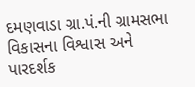દમણવાડા ગ્રા.પં.ની ગ્રામસભા વિકાસના વિશ્વાસ અને પારદર્શક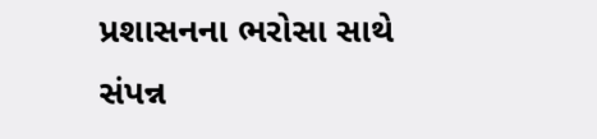પ્રશાસનના ભરોસા સાથે સંપન્ન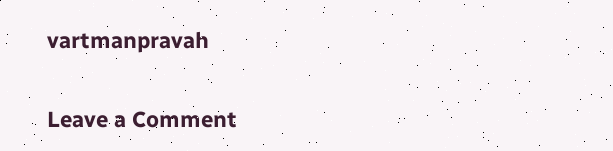vartmanpravah

Leave a Comment